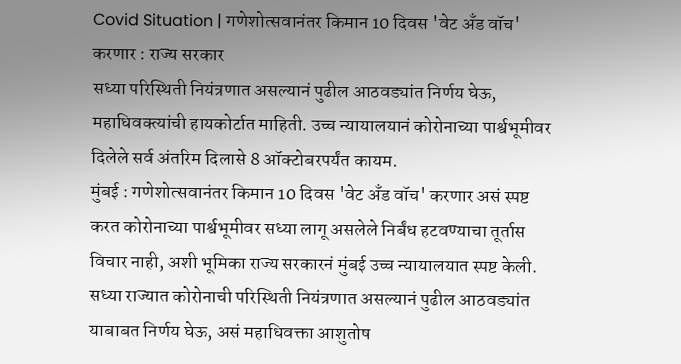Covid Situation | गणेशोत्सवानंतर किमान 10 दिवस 'वेट अँड वॉच' करणार : राज्य सरकार
सध्या परिस्थिती नियंत्रणात असल्यानं पुढील आठवड्यांत निर्णय घेऊ, महाधिवक्त्यांची हायकोर्टात माहिती. उच्च न्यायालयानं कोरोनाच्या पार्श्वभूमीवर दिलेले सर्व अंतरिम दिलासे 8 ऑक्टोबरपर्यंत कायम.
मुंबई : गणेशोत्सवानंतर किमान 10 दिवस 'वेट अँड वॉच' करणार असं स्पष्ट करत कोरोनाच्या पार्श्वभूमीवर सध्या लागू असलेले निर्बंध हटवण्याचा तूर्तास विचार नाही, अशी भूमिका राज्य सरकारनं मुंबई उच्च न्यायालयात स्पष्ट केली. सध्या राज्यात कोरोनाची परिस्थिती नियंत्रणात असल्यानं पुढील आठवड्यांत याबाबत निर्णय घेऊ, असं महाधिवक्ता आशुतोष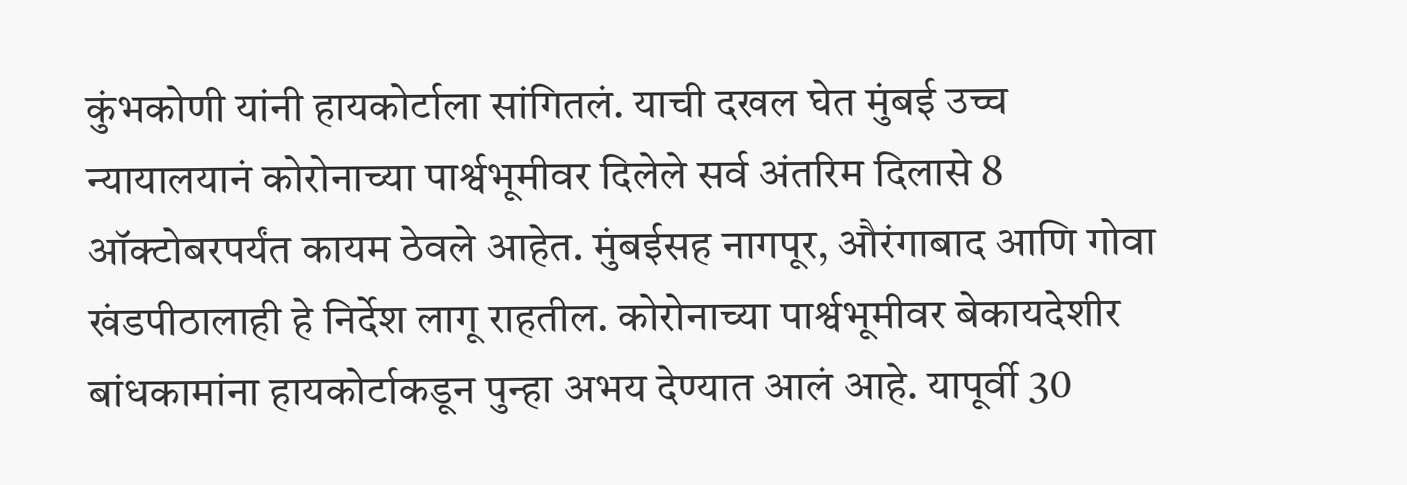कुंभकोणी यांनी हायकोर्टाला सांगितलं. याची दखल घेत मुंबई उच्च न्यायालयानं कोरोनाच्या पार्श्वभूमीवर दिलेले सर्व अंतरिम दिलासे 8 ऑक्टोबरपर्यंत कायम ठेवले आहेत. मुंबईसह नागपूर, औरंगाबाद आणि गोवा खंडपीठालाही हे निर्देश लागू राहतील. कोरोनाच्या पार्श्वभूमीवर बेकायदेशीर बांधकामांना हायकोर्टाकडून पुन्हा अभय देण्यात आलं आहे. यापूर्वी 30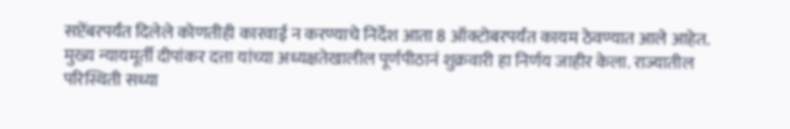सप्टेंबरपर्यंत दिलेले कोणतीही कारवाई न करण्याचे निर्देश आता 8 ऑक्टोबरपर्यंत कायम ठेवण्यात आले आहेत.
मुख्य न्यायमूर्ती दीपांकर दत्ता यांच्या अध्यक्षतेखालील पूर्णपीठानं शुक्रवारी हा निर्णय जाहीर केला. राज्यातील परिस्थिती सध्या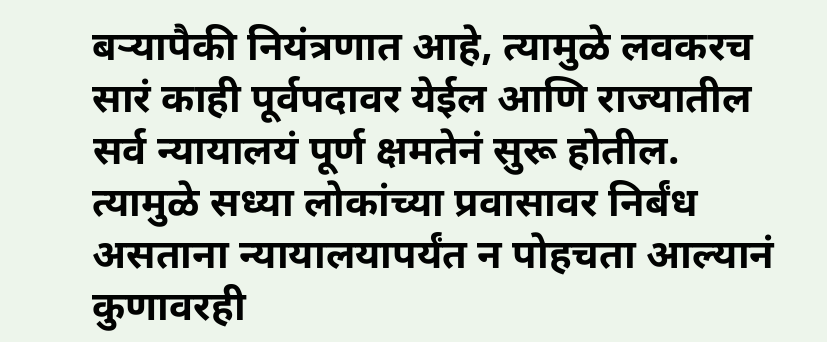बऱ्यापैकी नियंत्रणात आहे, त्यामुळे लवकरच सारं काही पूर्वपदावर येईल आणि राज्यातील सर्व न्यायालयं पूर्ण क्षमतेनं सुरू होतील. त्यामुळे सध्या लोकांच्या प्रवासावर निर्बंध असताना न्यायालयापर्यंत न पोहचता आल्यानं कुणावरही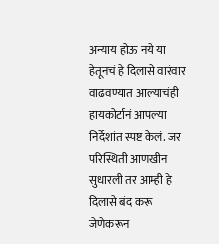अन्याय होऊ नये या हेतूनचं हे दिलासे वारंवार वाढवण्यात आल्याचंही हायकोर्टानं आपल्या निर्देशांत स्पष्ट केलं. जर परिस्थिती आणखीन सुधारली तर आम्ही हे दिलासे बंद करू जेणेकरून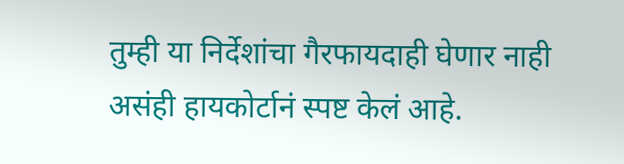तुम्ही या निर्देशांचा गैरफायदाही घेणार नाही असंही हायकोर्टानं स्पष्ट केलं आहे.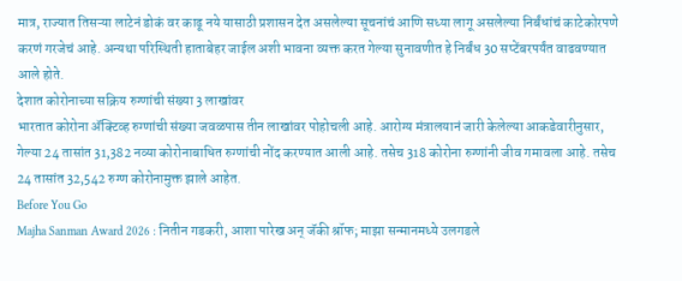मात्र, राज्यात तिसऱ्या लाटेनं डोकं वर काढू नये यासाठी प्रशासन देत असलेल्या सूचनांचं आणि सध्या लागू असलेल्या निर्बंधांचं काटेकोरपणे करणं गरजेचं आहे. अन्यथा परिस्थिती हाताबेहर जाईल अशी भावना व्यक्त करत गेल्या सुनावणीत हे निर्बंध 30 सप्टेंबरपर्यंत वाढवण्यात आले होते.
देशात कोरोनाच्या सक्रिय रुग्णांची संख्या 3 लाखांवर
भारतात कोरोना ॲक्टिव्ह रुग्णांची संख्या जवळपास तीन लाखांवर पोहोचली आहे. आरोग्य मंत्रालयानं जारी केलेल्या आकडेवारीनुसार, गेल्या 24 तासांत 31,382 नव्या कोरोनाबाधित रुग्णांची नोंद करण्यात आली आहे. तसेच 318 कोरोना रुग्णांनी जीव गमावला आहे. तसेच 24 तासांत 32,542 रुग्ण कोरोनामुक्त झाले आहेत.
Before You Go
Majha Sanman Award 2026 : नितीन गडकरी, आशा पारेख अन् जॅकी श्रॉफ; माझा सन्मानमध्ये उलगडले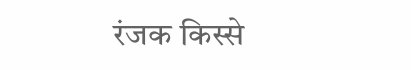रंजक किस्से